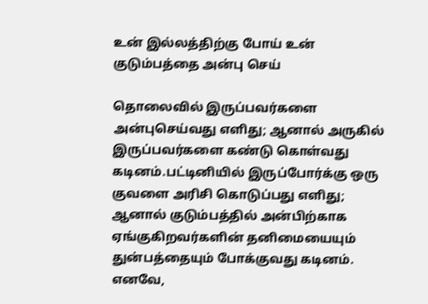உன் இல்லத்திற்கு போய் உன் குடும்பத்தை அன்பு செய்

தொலைவில் இருப்பவர்களை அன்புசெய்வது எளிது; ஆனால் அருகில் இருப்பவர்களை கண்டு கொள்வது கடினம்.பட்டினியில் இருப்போர்க்கு ஒரு குவளை அரிசி கொடுப்பது எளிது; ஆனால் குடும்பத்தில் அன்பிற்காக ஏங்குகிறவர்களின் தனிமையையும் துன்பத்தையும் போக்குவது கடினம். எனவே,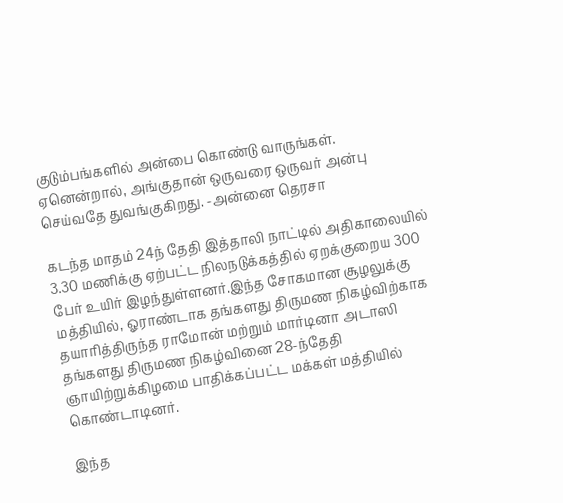குடும்பங்களில் அன்பை கொண்டு வாருங்கள். ஏனென்றால், அங்குதான் ஒருவரை ஒருவர் அன்பு செய்வதே துவங்குகிறது. -அன்னை தெரசா

கடந்த மாதம் 24ந் தேதி இத்தாலி நாட்டில் அதிகாலையில் 3.30 மணிக்கு ஏற்பட்ட நிலநடுக்கத்தில் ஏறக்குறைய 300 பேர் உயிர் இழந்துள்ளனர்.இந்த சோகமான சூழலுக்கு மத்தியில், ஓராண்டாக தங்களது திருமண நிகழ்விற்காக தயாரித்திருந்த ராமோன் மற்றும் மார்டினா அடாஸி தங்களது திருமண நிகழ்வினை 28-ந்தேதி ஞாயிற்றுக்கிழமை பாதிக்கப்பட்ட மக்கள் மத்தியில் கொண்டாடினர்.

இந்த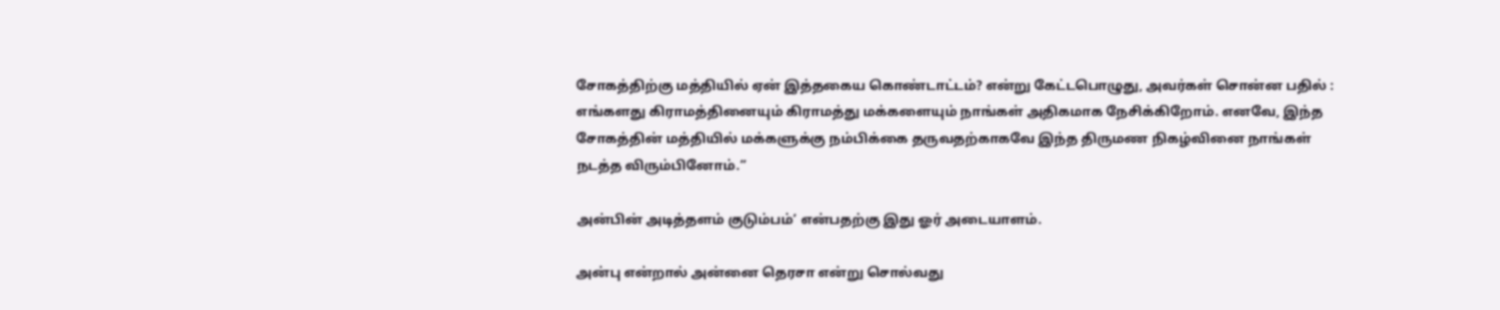சோகத்திற்கு மத்தியில் ஏன் இத்தகைய கொண்டாட்டம்? என்று கேட்டபொழுது, அவர்கள் சொன்ன பதில் : எங்களது கிராமத்தினையும் கிராமத்து மக்களையும் நாங்கள் அதிகமாக நேசிக்கிறோம். எனவே, இந்த சோகத்தின் மத்தியில் மக்களுக்கு நம்பிக்கை தருவதற்காகவே இந்த திருமண நிகழ்வினை நாங்கள் நடத்த விரும்பினோம்.”

அன்பின் அடித்தளம் குடும்பம்’ என்பதற்கு இது ஓர் அடையாளம்.

அன்பு என்றால் அன்னை தெரசா என்று சொல்வது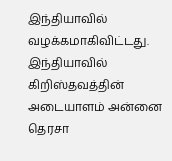இந்தியாவில் வழக்கமாகிவிட்டது. இந்தியாவில் கிறிஸ்தவத்தின் அடையாளம் அன்னை தெரசா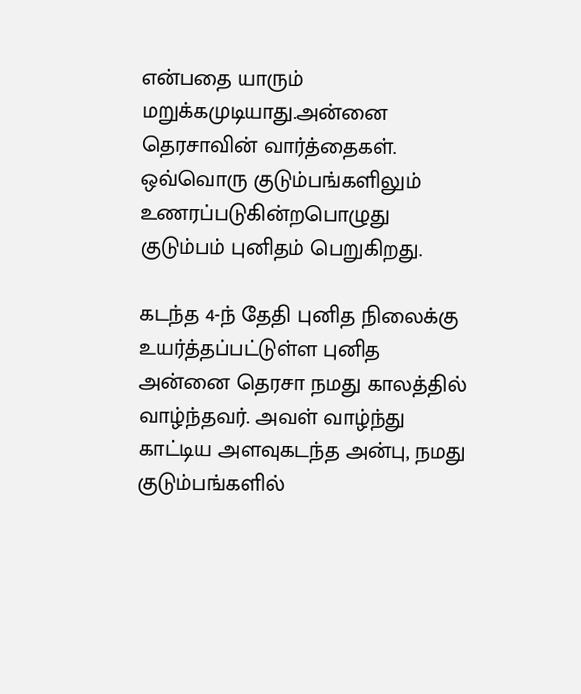என்பதை யாரும் மறுக்கமுடியாது.அன்னை தெரசாவின் வார்த்தைகள். ஒவ்வொரு குடும்பங்களிலும் உணரப்படுகின்றபொழுது குடும்பம் புனிதம் பெறுகிறது.

கடந்த 4-ந் தேதி புனித நிலைக்கு உயர்த்தப்பட்டுள்ள புனித அன்னை தெரசா நமது காலத்தில் வாழ்ந்தவர். அவள் வாழ்ந்து காட்டிய அளவுகடந்த அன்பு, நமது குடும்பங்களில்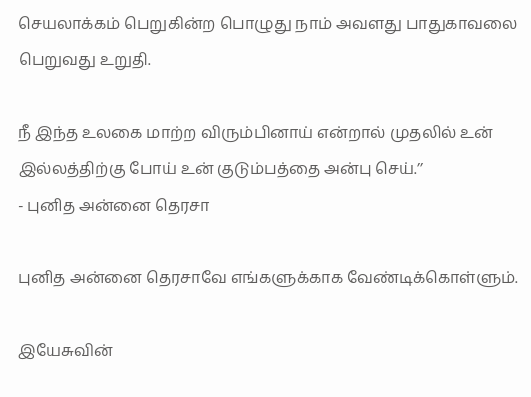செயலாக்கம் பெறுகின்ற பொழுது நாம் அவளது பாதுகாவலை பெறுவது உறுதி.

நீ இந்த உலகை மாற்ற விரும்பினாய் என்றால் முதலில் உன் இல்லத்திற்கு போய் உன் குடும்பத்தை அன்பு செய்.’’
- புனித அன்னை தெரசா

புனித அன்னை தெரசாவே எங்களுக்காக வேண்டிக்கொள்ளும்.

இயேசுவின்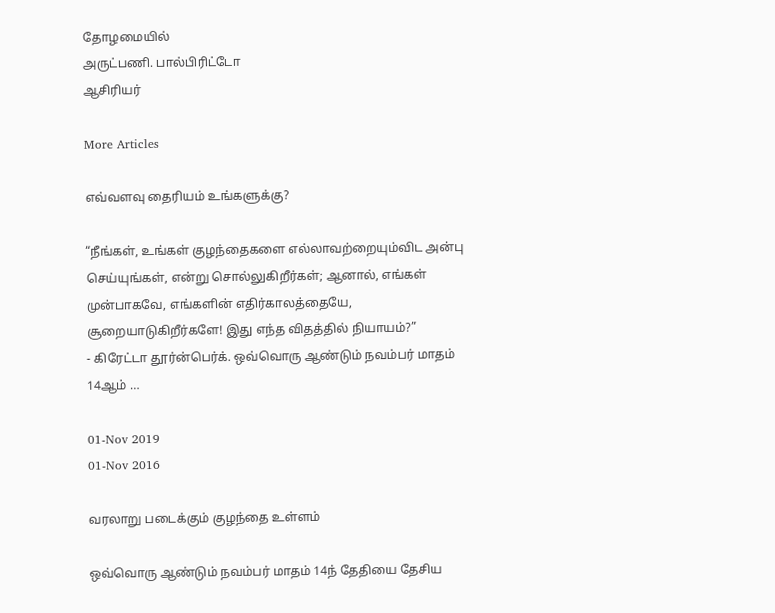தோழமையில்
அருட்பணி. பால்பிரிட்டோ
ஆசிரியர்

More Articles

எவ்வளவு தைரியம் உங்களுக்கு?

“நீங்கள், உங்கள் குழந்தைகளை எல்லாவற்றையும்விட அன்பு செய்யுங்கள், என்று சொல்லுகிறீர்கள்; ஆனால், எங்கள் முன்பாகவே, எங்களின் எதிர்காலத்தையே, சூறையாடுகிறீர்களே! இது எந்த விதத்தில் நியாயம்?”
- கிரேட்டா தூர்ன்பெர்க். ஒவ்வொரு ஆண்டும் நவம்பர் மாதம் 14ஆம் …

01-Nov 2019
01-Nov 2016

வரலாறு படைக்கும் குழந்தை உள்ளம்

ஒவ்வொரு ஆண்டும் நவம்பர் மாதம் 14ந் தேதியை தேசிய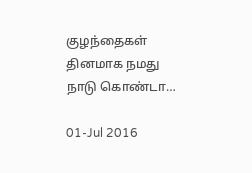குழந்தைகள் தினமாக நமது நாடு கொண்டா…

01-Jul 2016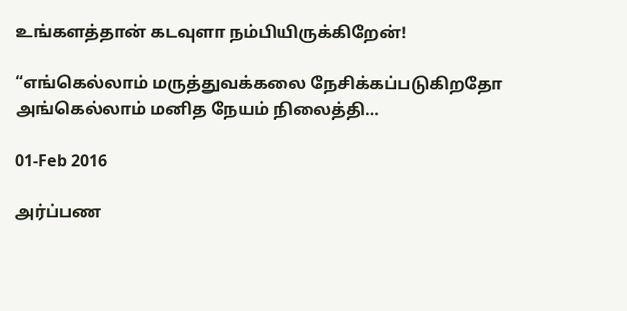உங்களத்தான் கடவுளா நம்பியிருக்கிறேன்!

“எங்கெல்லாம் மருத்துவக்கலை நேசிக்கப்படுகிறதோ அங்கெல்லாம் மனித நேயம் நிலைத்தி…

01-Feb 2016

அர்ப்பண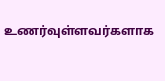உணர்வுள்ளவர்களாக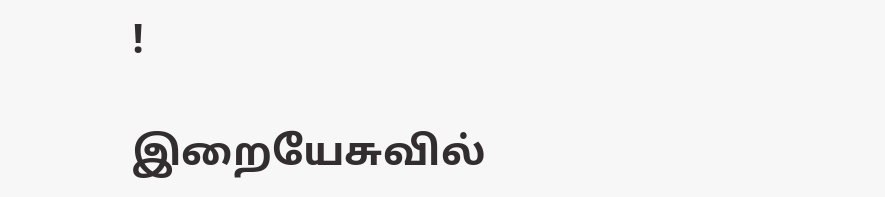!

இறையேசுவில்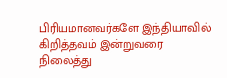பிரியமானவர்களே இந்தியாவில் கிறித்தவம் இன்றுவரை நிலைத்து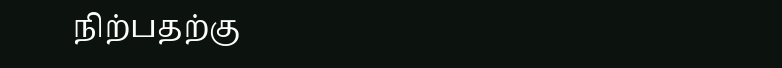நிற்பதற்கு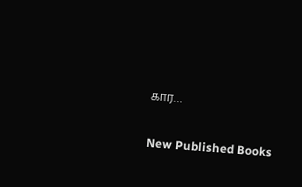கார…

New Published Books